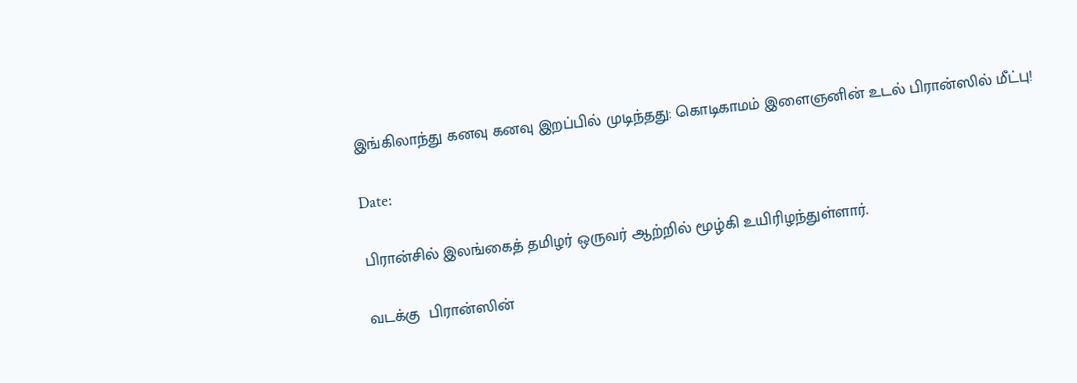இங்கிலாந்து கனவு கனவு இறப்பில் முடிந்தது: கொடிகாமம் இளைஞனின் உடல் பிரான்ஸில் மீட்பு!

Date:

பிரான்சில் இலங்கைத் தமிழர் ஒருவர் ஆற்றில் மூழ்கி உயிரிழந்துள்ளார்.

வடக்கு  பிரான்ஸின்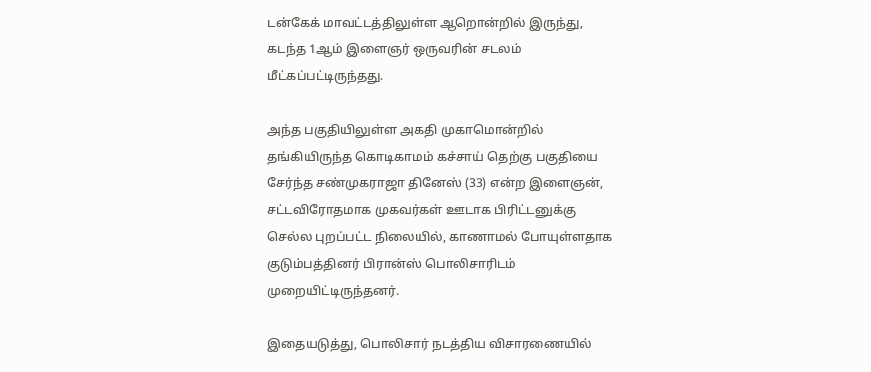டன்கேக் மாவட்டத்திலுள்ள ஆறொன்றில் இருந்து, கடந்த 1ஆம் இளைஞர் ஒருவரின் சடலம் மீட்கப்பட்டிருந்தது.

அந்த பகுதியிலுள்ள அகதி முகாமொன்றில் தங்கியிருந்த கொடிகாமம் கச்சாய் தெற்கு பகுதியை சேர்ந்த சண்முகராஜா தினேஸ் (33) என்ற இளைஞன், சட்டவிரோதமாக முகவர்கள் ஊடாக பிரிட்டனுக்கு செல்ல புறப்பட்ட நிலையில், காணாமல் போயுள்ளதாக குடும்பத்தினர் பிரான்ஸ் பொலிசாரிடம் முறையிட்டிருந்தனர்.

இதையடுத்து, பொலிசார் நடத்திய விசாரணையில்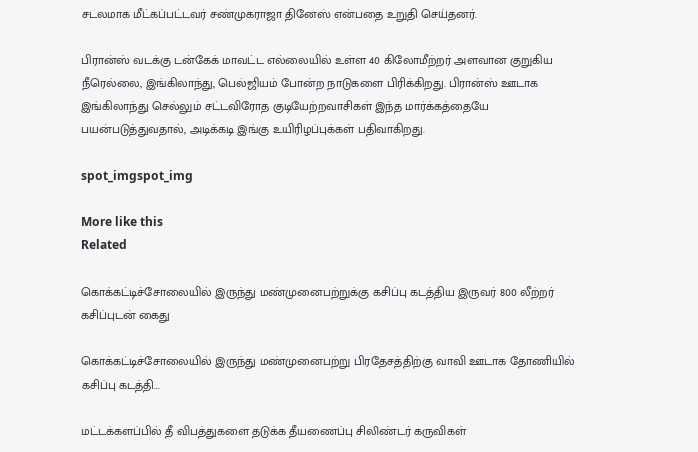சடலமாக மீட்கப்பட்டவர் சண்முகராஜா தினேஸ் என்பதை உறுதி செய்தனர்.

பிரான்ஸ் வடக்கு டன்கேக் மாவட்ட எல்லையில் உள்ள 40 கிலோமீற்றர் அளவான குறுகிய நீரெல்லை, இங்கிலாந்து, பெல்ஜியம் போன்ற நாடுகளை பிரிக்கிறது. பிரான்ஸ் ஊடாக இங்கிலாந்து செல்லும் சட்டவிரோத குடியேற்றவாசிகள் இந்த மார்க்கத்தையே பயன்படுத்துவதால், அடிக்கடி இங்கு உயிரிழப்புக்கள் பதிவாகிறது.

spot_imgspot_img

More like this
Related

கொக்கட்டிச்சோலையில் இருந்து மண்முனைபற்றுக்கு கசிப்பு கடத்திய இருவர் 800 லீற்றர் கசிப்புடன் கைது

கொக்கட்டிச்சோலையில் இருந்து மண்முனைபற்று பிரதேசத்திற்கு வாவி ஊடாக தோணியில் கசிப்பு கடத்தி...

மட்டக்களப்பில் தீ விபத்துகளை தடுக்க தீயணைப்பு சிலிண்டர் கருவிகள்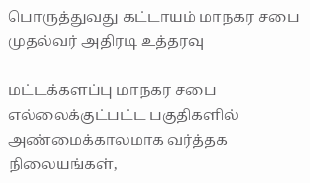பொருத்துவது கட்டாயம் மாநகர சபை முதல்வர் அதிரடி உத்தரவு

மட்டக்களப்பு மாநகர சபை எல்லைக்குட்பட்ட பகுதிகளில் அண்மைக்காலமாக வர்த்தக நிலையங்கள்,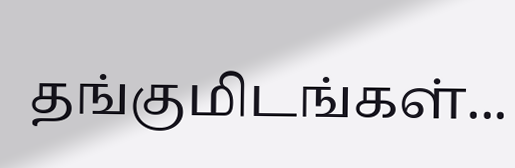தங்குமிடங்கள்...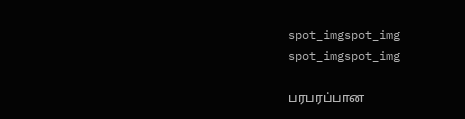spot_imgspot_img
spot_imgspot_img

பரபரப்பான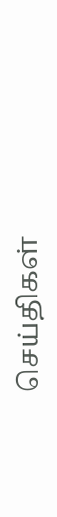செய்திகள்